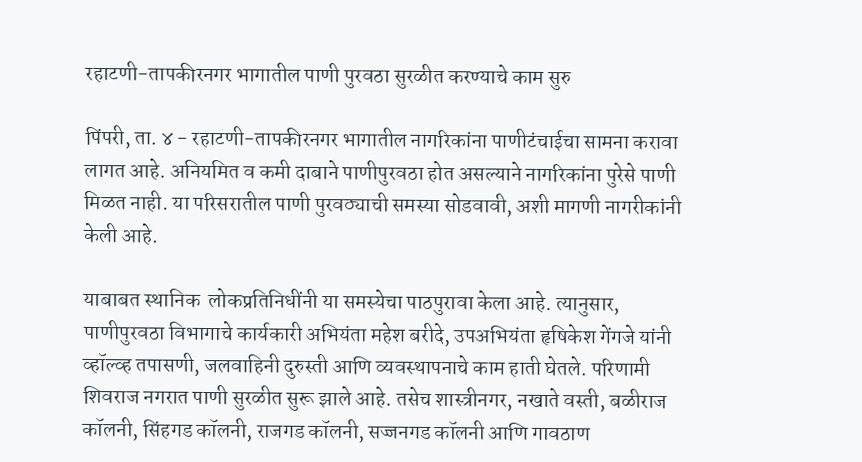रहाटणी-तापकीरनगर भागातील पाणी पुरवठा सुरळीत करण्याचे काम सुरु

पिंपरी, ता. ४ - रहाटणी-तापकीरनगर भागातील नागरिकांना पाणीटंचाईचा सामना करावा लागत आहे. अनियमित व कमी दाबाने पाणीपुरवठा होत असल्याने नागरिकांना पुरेसे पाणी मिळत नाही. या परिसरातील पाणी पुरवठ्याची समस्या सोडवावी, अशी मागणी नागरीकांनी केली आहे.

याबाबत स्थानिक  लोकप्रतिनिधींनी या समस्येचा पाठपुरावा केला आहे. त्यानुसार, पाणीपुरवठा विभागाचे कार्यकारी अभियंता महेश बरीदे, उपअभियंता हृषिकेश गेंगजे यांनी व्हॉल्व्ह तपासणी, जलवाहिनी दुरुस्ती आणि व्यवस्थापनाचे काम हाती घेतले. परिणामी शिवराज नगरात पाणी सुरळीत सुरू झाले आहे. तसेच शास्त्रीनगर, नखाते वस्ती, बळीराज कॉलनी, सिंहगड कॉलनी, राजगड कॉलनी, सज्जनगड कॉलनी आणि गावठाण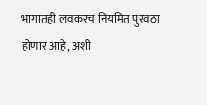भागातही लवकरच नियमित पुरवठा होणार आहे, अशी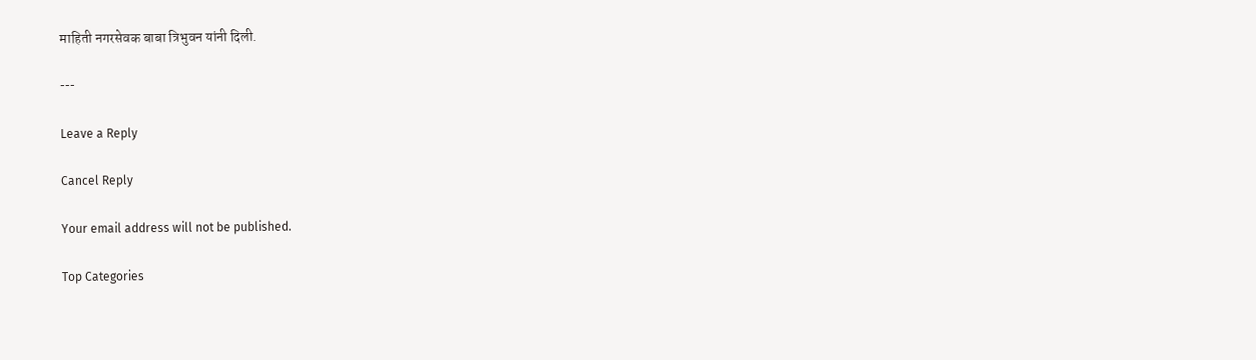माहिती नगरसेवक बाबा त्रिभुवन यांनी दिली.

---

Leave a Reply

Cancel Reply

Your email address will not be published.

Top Categories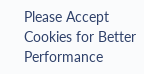Please Accept Cookies for Better Performance